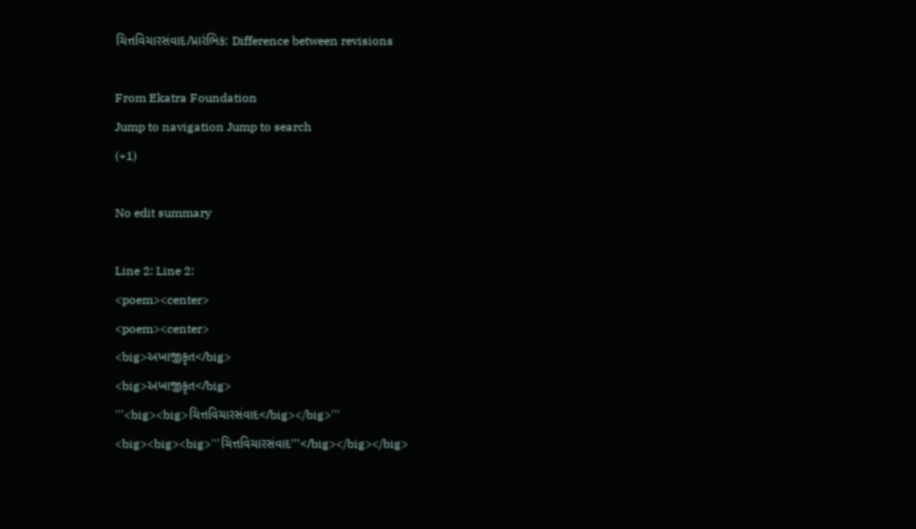ચિત્તવિચારસંવાદ/પ્રારંભિક: Difference between revisions

From Ekatra Foundation
Jump to navigation Jump to search
(+1)

No edit summary

Line 2: Line 2:
<poem><center>
<poem><center>
<big>અખાજીકૃત</big>
<big>અખાજીકૃત</big>
'''<big><big>ચિત્તવિચારસંવાદ</big></big>'''
<big><big><big>'''ચિત્તવિચારસંવાદ'''</big></big></big>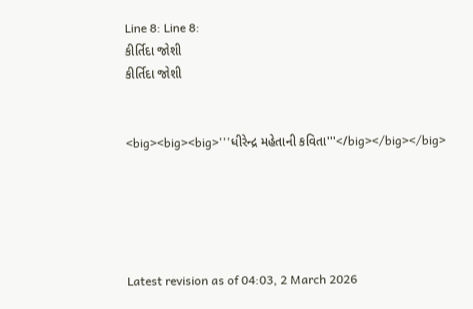Line 8: Line 8:
કીર્તિદા જોશી
કીર્તિદા જોશી


<big><big><big>'''ધીરેન્દ્ર મહેતાની કવિતા'''</big></big></big>





Latest revision as of 04:03, 2 March 2026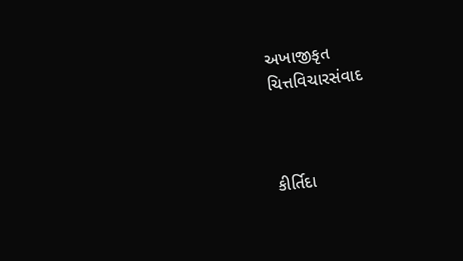અખાજીકૃત
ચિત્તવિચારસંવાદ



કીર્તિદા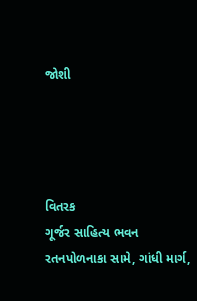જોશી




વિતરક
ગૂર્જર સાહિત્ય ભવન
રતનપોળનાકા સામે, ગાંધી માર્ગ,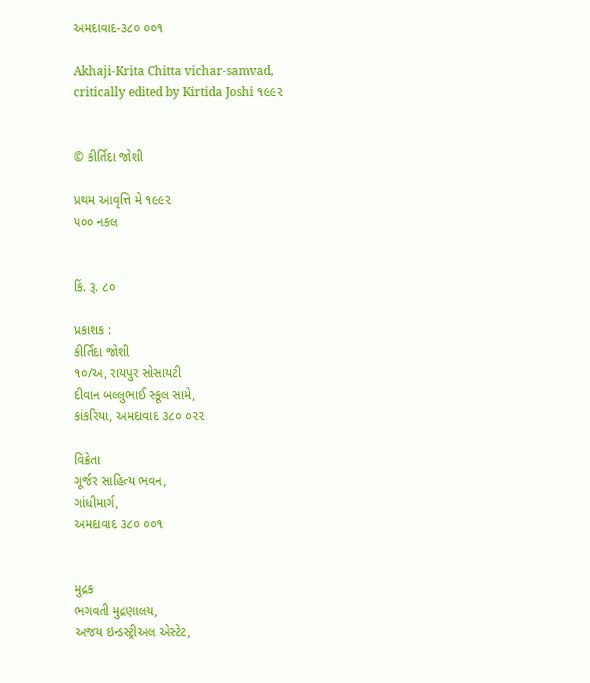અમદાવાદ-૩૮૦ ૦૦૧

Akhaji-Krita Chitta vichar-samvad,
critically edited by Kirtida Joshi ૧૯૯૨


© કીર્તિદા જોશી

પ્રથમ આવૃત્તિ મે ૧૯૯૨
૫૦૦ નકલ


કિં. રૂ. ૮૦

પ્રકાશક :
કીર્તિદા જોશી
૧૦/અ, રાયપુર સોસાયટી
દીવાન બલ્લુભાઈ સ્કૂલ સામે,
કાંકરિયા, અમદાવાદ ૩૮૦ ૦૨૨

વિક્રેતા
ગૂર્જર સાહિત્ય ભવન,
ગાંધીમાર્ગ,
અમદાવાદ ૩૮૦ ૦૦૧


મુદ્રક
ભગવતી મુદ્રણાલય,
અજય ઇન્ડસ્ટ્રીઅલ એસ્ટેટ,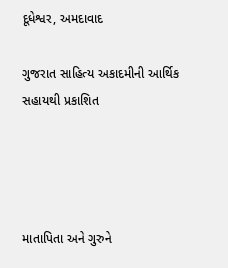દૂધેશ્વર, અમદાવાદ

ગુજરાત સાહિત્ય અકાદમીની આર્થિક સહાયથી પ્રકાશિત




માતાપિતા અને ગુરુને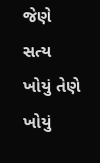જેણે સત્ય ખોયું તેણે ખોયું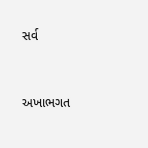સર્વ


અખાભગત